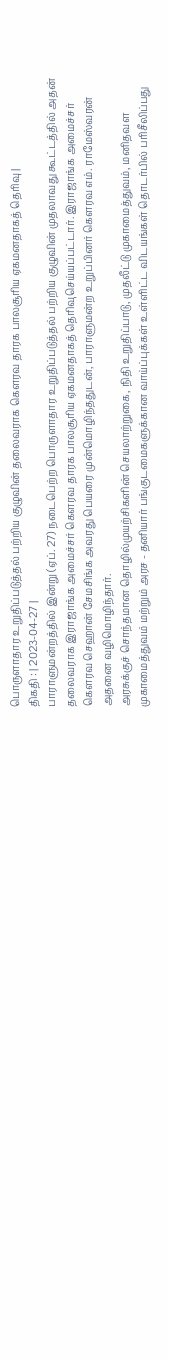பொருளாதார உறுதிப்படுத்தல் பற்றிய குழுவின் தலைவராக கௌரவ தாரக பாலசூரிய ஏகமனதாகத் தெரிவு |
திகதி : | 2023-04-27 |
பாராளுமன்றத்தில் இன்று (ஏப். 27) நடைபெற்ற பொருளாதார உறுதிப்படுத்தல் பற்றிய குழுவின் முதலாவது கூட்டத்தில் அதன் தலைவராக இராஜாங்க அமைச்சர் கௌரவ தாரக பாலசூரிய ஏகமனதாகத் தெரிவுசெய்யப்பட்டார். இராஜாங்க அமைச்சர் கௌரவ செஹான் சேமசிங்க அவரது பெயரை முன்மொழிந்ததுடன், பாராளுமன்ற உறுப்பினர் கௌரவ எம். ராமேஸ்வரன் அதனை வழிமொழிந்தார்.
அரசுக்குச் சொந்தமான தொழில்முயற்சிகளின் செயலாற்றுகை, நிதி உறுதிப்பாடு, முதலீட்டு முகாமைத்துவம், மனிதவள முகாமைத்துவம் மற்றும் அரச - தனியார் பங்குடமைகளுக்கான வாய்ப்புக்கள் உள்ளிட்ட விடயங்கள் தொடர்பில் பரிசீலிப்பது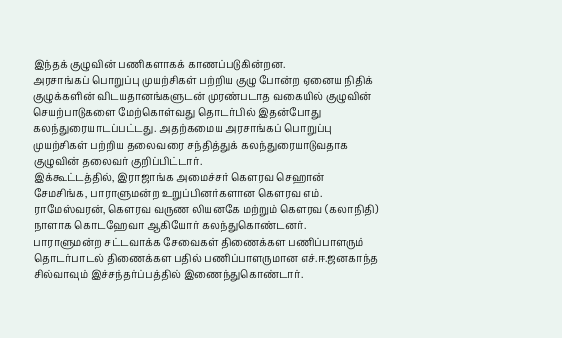இந்தக் குழுவின் பணிகளாகக் காணப்படுகின்றன.
அரசாங்கப் பொறுப்பு முயற்சிகள் பற்றிய குழு போன்ற ஏனைய நிதிக் குழுக்களின் விடயதானங்களுடன் முரண்படாத வகையில் குழுவின் செயற்பாடுகளை மேற்கொள்வது தொடர்பில் இதன்போது கலந்துரையாடப்பட்டது. அதற்கமைய அரசாங்கப் பொறுப்பு முயற்சிகள் பற்றிய தலைவரை சந்தித்துக் கலந்துரையாடுவதாக குழுவின் தலைவர் குறிப்பிட்டார்.
இக்கூட்டத்தில், இராஜாங்க அமைச்சர் கௌரவ செஹான் சேமசிங்க, பாராளுமன்ற உறுப்பினர்களான கௌரவ எம். ராமேஸ்வரன், கௌரவ வருண லியனகே மற்றும் கௌரவ (கலாநிதி) நாளாக கொடஹேவா ஆகியோர் கலந்துகொண்டனர்.
பாராளுமன்ற சட்டவாக்க சேவைகள் திணைக்கள பணிப்பாளரும் தொடர்பாடல் திணைக்கள பதில் பணிப்பாளருமான எச்.ஈ.ஜனகாந்த சில்வாவும் இச்சந்தர்ப்பத்தில் இணைந்துகொண்டார்.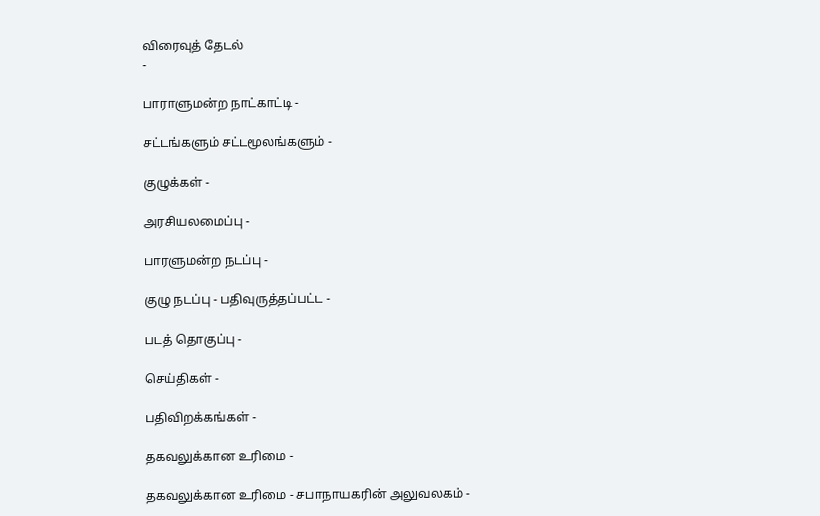விரைவுத் தேடல்
-

பாராளுமன்ற நாட்காட்டி -

சட்டங்களும் சட்டமூலங்களும் -

குழுக்கள் -

அரசியலமைப்பு -

பாரளுமன்ற நடப்பு -

குழு நடப்பு - பதிவுருத்தப்பட்ட -

படத் தொகுப்பு -

செய்திகள் -

பதிவிறக்கங்கள் -

தகவலுக்கான உரிமை -

தகவலுக்கான உரிமை - சபாநாயகரின் அலுவலகம் -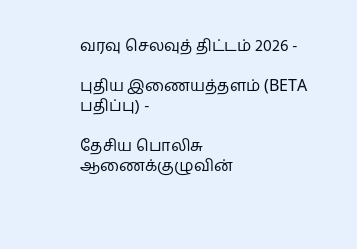வரவு செலவுத் திட்டம் 2026 -

புதிய இணையத்தளம் (BETA பதிப்பு) -

தேசிய பொலிசு ஆணைக்குழுவின்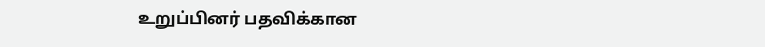உறுப்பினர் பதவிக்கான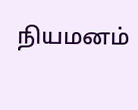நியமனம்